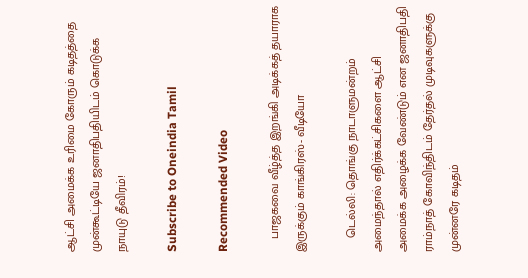ஆட்சி அமைக்க உரிமை கோரும் கடிதத்தை முன்கூட்டியே ஜனாதிபதியிடம் கொடுக்க நாயுடு தீவிரம்!

Subscribe to Oneindia Tamil

Recommended Video

    பாஜகவை வீழ்த்த இறங்கி அடிக்கத் தயாராக இருக்கும் காங்கிரஸ்- வீடியோ

    டெல்லி: தொங்கு நாடாளுமன்றம் அமைந்தால் எதிர்க்கட்சிகளை ஆட்சி அமைக்க அழைக்க வேண்டும் என ஜனாதிபதி ராம்நாத் கோவிந்திடம் தேர்தல் முடிவுகளுக்கு முன்னரே கடிதம்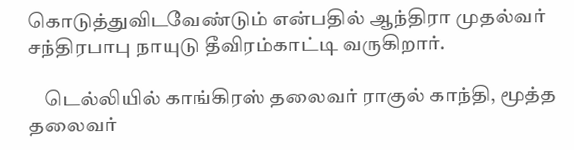கொடுத்துவிடவேண்டும் என்பதில் ஆந்திரா முதல்வர் சந்திரபாபு நாயுடு தீவிரம்காட்டி வருகிறார்.

    டெல்லியில் காங்கிரஸ் தலைவர் ராகுல் காந்தி, மூத்த தலைவர்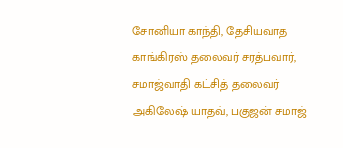சோனியா காந்தி, தேசியவாத காங்கிரஸ் தலைவர் சரத்பவார், சமாஜ்வாதி கட்சித் தலைவர் அகிலேஷ் யாதவ், பகுஜன் சமாஜ்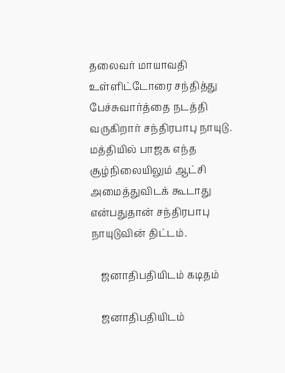தலைவர் மாயாவதி உள்ளிட்டோரை சந்தித்து பேச்சுவார்த்தை நடத்தி வருகிறார் சந்திரபாபு நாயுடு. மத்தியில் பாஜக எந்த சூழ்நிலையிலும் ஆட்சி அமைத்துவிடக் கூடாது என்பதுதான் சந்திரபாபு நாயுடுவின் திட்டம்.

    ஜனாதிபதியிடம் கடிதம்

    ஜனாதிபதியிடம்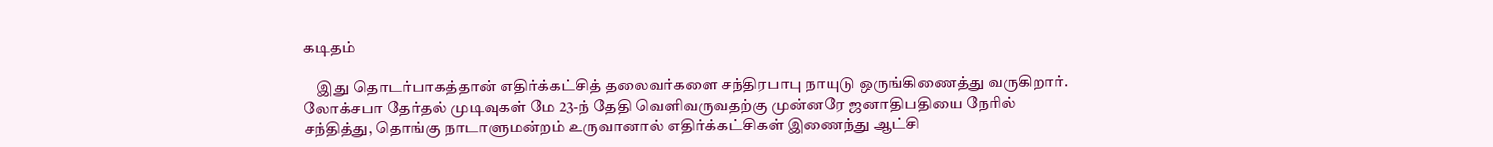கடிதம்

    இது தொடர்பாகத்தான் எதிர்க்கட்சித் தலைவர்களை சந்திரபாபு நாயுடு ஒருங்கிணைத்து வருகிறார். லோக்சபா தேர்தல் முடிவுகள் மே 23-ந் தேதி வெளிவருவதற்கு முன்னரே ஜனாதிபதியை நேரில் சந்தித்து, தொங்கு நாடாளுமன்றம் உருவானால் எதிர்க்கட்சிகள் இணைந்து ஆட்சி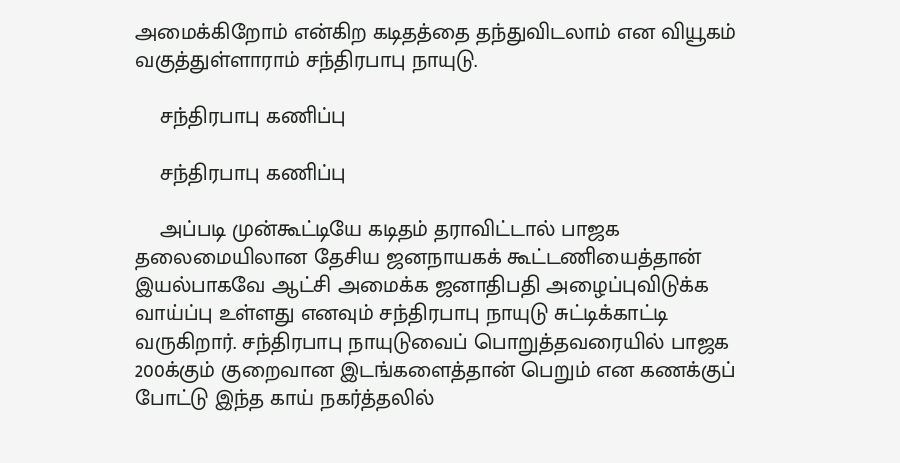அமைக்கிறோம் என்கிற கடிதத்தை தந்துவிடலாம் என வியூகம் வகுத்துள்ளாராம் சந்திரபாபு நாயுடு.

    சந்திரபாபு கணிப்பு

    சந்திரபாபு கணிப்பு

    அப்படி முன்கூட்டியே கடிதம் தராவிட்டால் பாஜக தலைமையிலான தேசிய ஜனநாயகக் கூட்டணியைத்தான் இயல்பாகவே ஆட்சி அமைக்க ஜனாதிபதி அழைப்புவிடுக்க வாய்ப்பு உள்ளது எனவும் சந்திரபாபு நாயுடு சுட்டிக்காட்டி வருகிறார். சந்திரபாபு நாயுடுவைப் பொறுத்தவரையில் பாஜக 200க்கும் குறைவான இடங்களைத்தான் பெறும் என கணக்குப் போட்டு இந்த காய் நகர்த்தலில்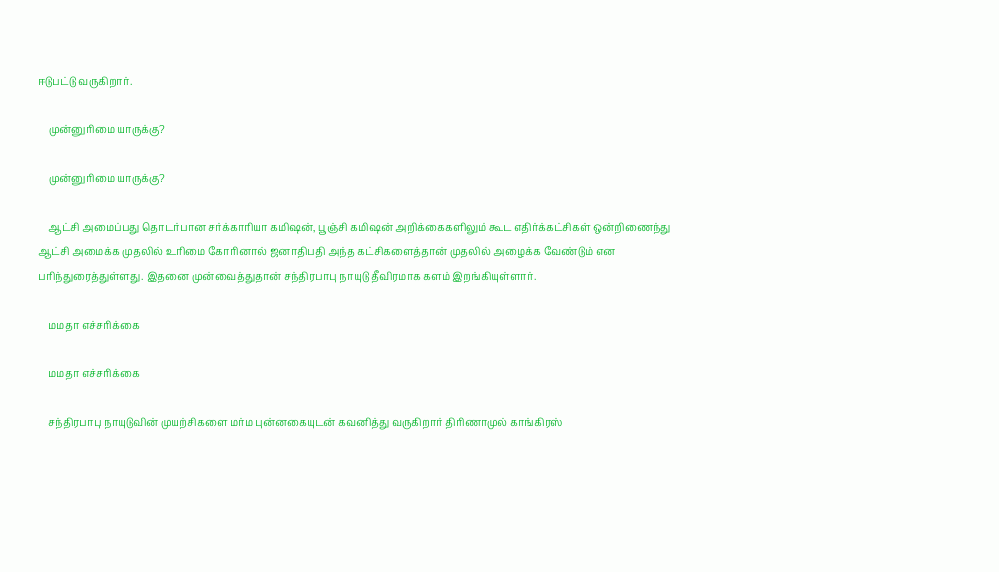ஈடுபட்டு வருகிறார்.

    முன்னுரிமை யாருக்கு?

    முன்னுரிமை யாருக்கு?

    ஆட்சி அமைப்பது தொடர்பான சர்க்காரியா கமிஷன், பூஞ்சி கமிஷன் அறிக்கைகளிலும் கூட எதிர்க்கட்சிகள் ஒன்றிணைந்து ஆட்சி அமைக்க முதலில் உரிமை கோரினால் ஜனாதிபதி அந்த கட்சிகளைத்தான் முதலில் அழைக்க வேண்டும் என பரிந்துரைத்துள்ளது. இதனை முன்வைத்துதான் சந்திரபாபு நாயுடு தீவிரமாக களம் இறங்கியுள்ளார்.

    மமதா எச்சரிக்கை

    மமதா எச்சரிக்கை

    சந்திரபாபு நாயுடுவின் முயற்சிகளை மர்ம புன்னகையுடன் கவனித்து வருகிறார் திரிணாமுல் காங்கிரஸ்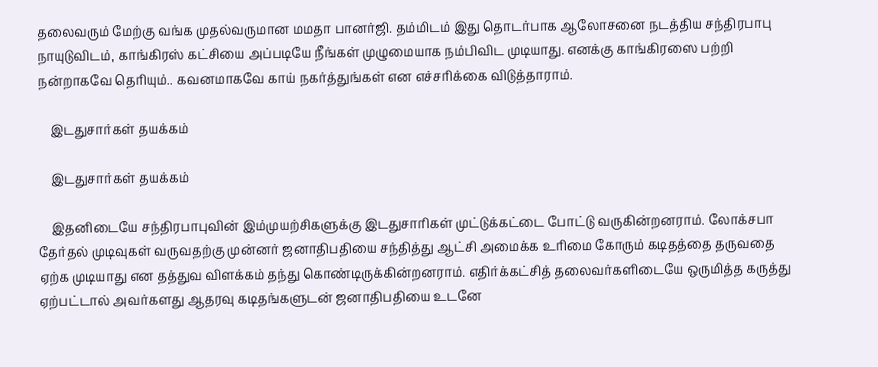தலைவரும் மேற்கு வங்க முதல்வருமான மமதா பானர்ஜி. தம்மிடம் இது தொடர்பாக ஆலோசனை நடத்திய சந்திரபாபு நாயுடுவிடம், காங்கிரஸ் கட்சியை அப்படியே நீங்கள் முழுமையாக நம்பிவிட முடியாது. எனக்கு காங்கிரஸை பற்றி நன்றாகவே தெரியும்.. கவனமாகவே காய் நகர்த்துங்கள் என எச்சரிக்கை விடுத்தாராம்.

    இடதுசார்கள் தயக்கம்

    இடதுசார்கள் தயக்கம்

    இதனிடையே சந்திரபாபுவின் இம்முயற்சிகளுக்கு இடதுசாரிகள் முட்டுக்கட்டை போட்டு வருகின்றனராம். லோக்சபா தேர்தல் முடிவுகள் வருவதற்கு முன்னர் ஜனாதிபதியை சந்தித்து ஆட்சி அமைக்க உரிமை கோரும் கடிதத்தை தருவதை ஏற்க முடியாது என தத்துவ விளக்கம் தந்து கொண்டிருக்கின்றனராம். எதிர்க்கட்சித் தலைவர்களிடையே ஒருமித்த கருத்து ஏற்பட்டால் அவர்களது ஆதரவு கடிதங்களுடன் ஜனாதிபதியை உடனே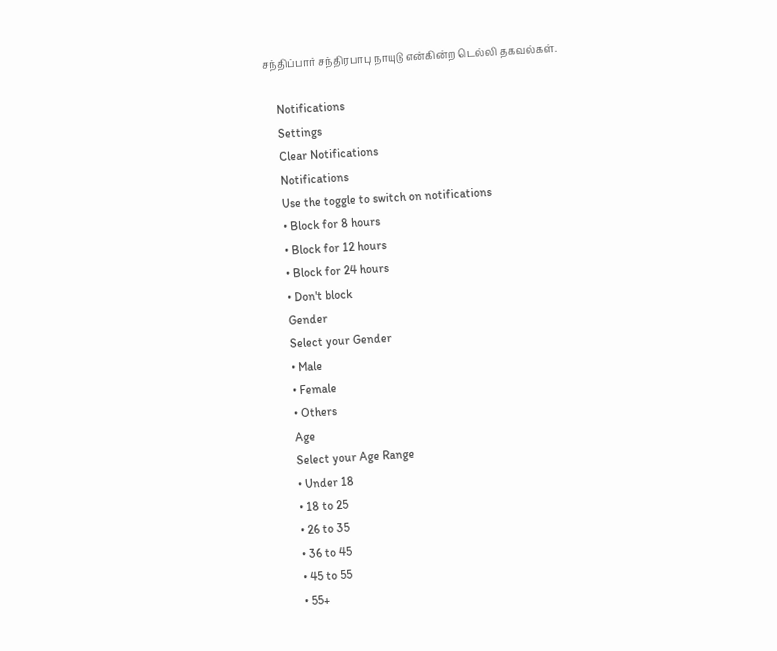சந்திப்பார் சந்திரபாபு நாயுடு என்கின்ற டெல்லி தகவல்கள்.

    Notifications
    Settings
    Clear Notifications
    Notifications
    Use the toggle to switch on notifications
    • Block for 8 hours
    • Block for 12 hours
    • Block for 24 hours
    • Don't block
    Gender
    Select your Gender
    • Male
    • Female
    • Others
    Age
    Select your Age Range
    • Under 18
    • 18 to 25
    • 26 to 35
    • 36 to 45
    • 45 to 55
    • 55+